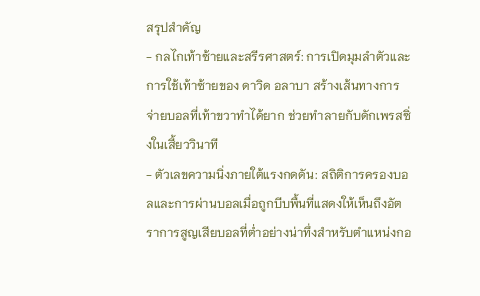สรุปสำคัญ
- กลไกเท้าซ้ายและสรีรศาสตร์: การเปิดมุมลำตัวและการใช้เท้าซ้ายของ ดาวิด อลาบา สร้างเส้นทางการจ่ายบอลที่เท้าขวาทำได้ยาก ช่วยทำลายกับดักเพรสซิ่งในเสี้ยววินาที
- ตัวเลขความนิ่งภายใต้แรงกดดัน: สถิติการครองบอลและการผ่านบอลเมื่อถูกบีบพื้นที่แสดงให้เห็นถึงอัตราการสูญเสียบอลที่ต่ำอย่างน่าทึ่งสำหรับตำแหน่งกอ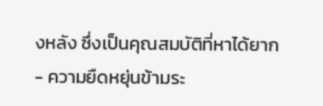งหลัง ซึ่งเป็นคุณสมบัติที่หาได้ยาก
- ความยืดหยุ่นข้ามระ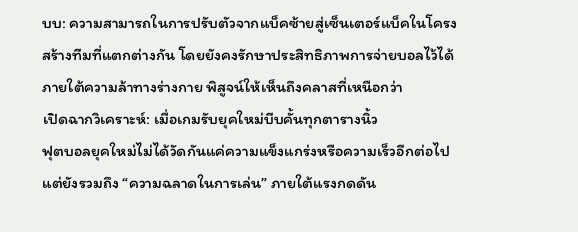บบ: ความสามารถในการปรับตัวจากแบ็คซ้ายสู่เซ็นเตอร์แบ็คในโครงสร้างทีมที่แตกต่างกัน โดยยังคงรักษาประสิทธิภาพการจ่ายบอลไว้ได้ภายใต้ความล้าทางร่างกาย พิสูจน์ให้เห็นถึงคลาสที่เหนือกว่า
เปิดฉากวิเคราะห์: เมื่อเกมรับยุคใหม่บีบคั้นทุกตารางนิ้ว
ฟุตบอลยุคใหม่ไม่ได้วัดกันแค่ความแข็งแกร่งหรือความเร็วอีกต่อไป แต่ยังรวมถึง “ความฉลาดในการเล่น” ภายใต้แรงกดดัน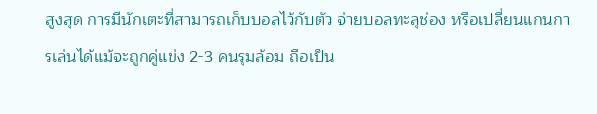สูงสุด การมีนักเตะที่สามารถเก็บบอลไว้กับตัว จ่ายบอลทะลุช่อง หรือเปลี่ยนแกนการเล่นได้แม้จะถูกคู่แข่ง 2-3 คนรุมล้อม ถือเป็น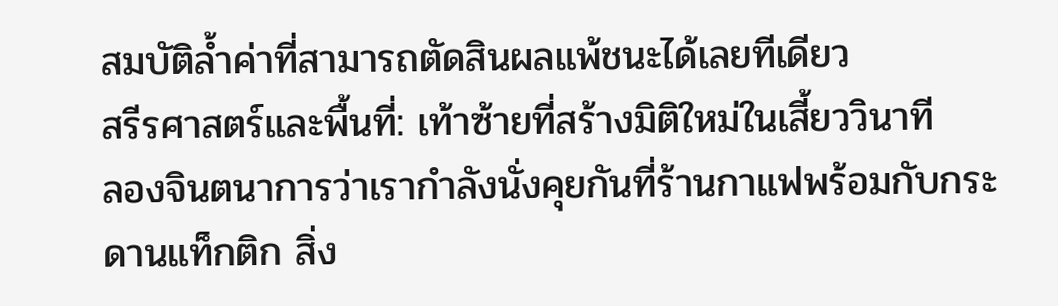สมบัติล้ำค่าที่สามารถตัดสินผลแพ้ชนะได้เลยทีเดียว
สรีรศาสตร์และพื้นที่: เท้าซ้ายที่สร้างมิติใหม่ในเสี้ยววินาที
ลองจินตนาการว่าเรากำลังนั่งคุยกันที่ร้านกาแฟพร้อมกับกระดานแท็กติก สิ่ง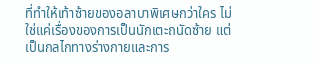ที่ทำให้เท้าซ้ายของอลาบาพิเศษกว่าใคร ไม่ใช่แค่เรื่องของการเป็นนักเตะถนัดซ้าย แต่เป็นกลไกทางร่างกายและการ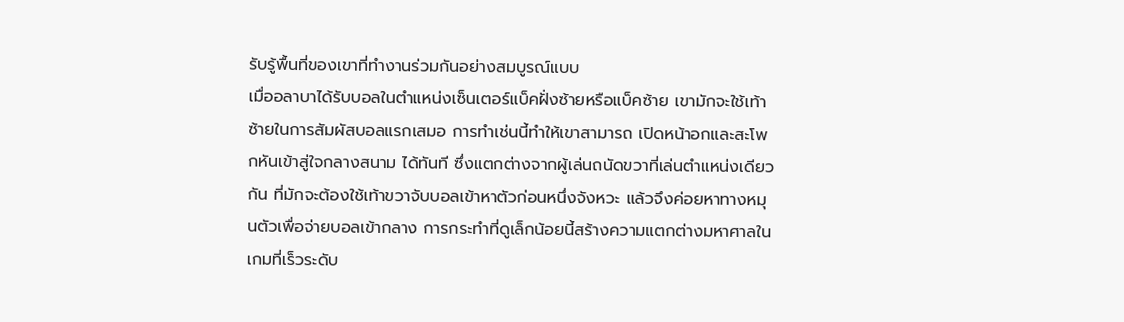รับรู้พื้นที่ของเขาที่ทำงานร่วมกันอย่างสมบูรณ์แบบ
เมื่ออลาบาได้รับบอลในตำแหน่งเซ็นเตอร์แบ็คฝั่งซ้ายหรือแบ็คซ้าย เขามักจะใช้เท้าซ้ายในการสัมผัสบอลแรกเสมอ การทำเช่นนี้ทำให้เขาสามารถ เปิดหน้าอกและสะโพกหันเข้าสู่ใจกลางสนาม ได้ทันที ซึ่งแตกต่างจากผู้เล่นถนัดขวาที่เล่นตำแหน่งเดียวกัน ที่มักจะต้องใช้เท้าขวาจับบอลเข้าหาตัวก่อนหนึ่งจังหวะ แล้วจึงค่อยหาทางหมุนตัวเพื่อจ่ายบอลเข้ากลาง การกระทำที่ดูเล็กน้อยนี้สร้างความแตกต่างมหาศาลในเกมที่เร็วระดับ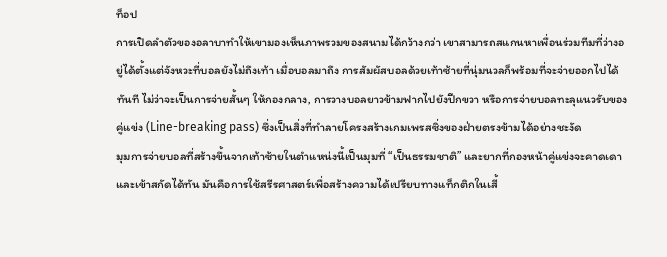ท็อป
การเปิดลำตัวของอลาบาทำให้เขามองเห็นภาพรวมของสนามได้กว้างกว่า เขาสามารถสแกนหาเพื่อนร่วมทีมที่ว่างอยู่ได้ตั้งแต่จังหวะที่บอลยังไม่ถึงเท้า เมื่อบอลมาถึง การสัมผัสบอลด้วยเท้าซ้ายที่นุ่มนวลก็พร้อมที่จะจ่ายออกไปได้ทันที ไม่ว่าจะเป็นการจ่ายสั้นๆ ให้กองกลาง, การวางบอลยาวข้ามฟากไปยังปีกขวา หรือการจ่ายบอลทะลุแนวรับของคู่แข่ง (Line-breaking pass) ซึ่งเป็นสิ่งที่ทำลายโครงสร้างเกมเพรสซิ่งของฝ่ายตรงข้ามได้อย่างชะงัด
มุมการจ่ายบอลที่สร้างขึ้นจากเท้าซ้ายในตำแหน่งนี้เป็นมุมที่ “เป็นธรรมชาติ” และยากที่กองหน้าคู่แข่งจะคาดเดาและเข้าสกัดได้ทัน มันคือการใช้สรีรศาสตร์เพื่อสร้างความได้เปรียบทางแท็กติกในเสี้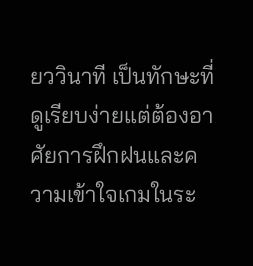ยววินาที เป็นทักษะที่ดูเรียบง่ายแต่ต้องอาศัยการฝึกฝนและความเข้าใจเกมในระ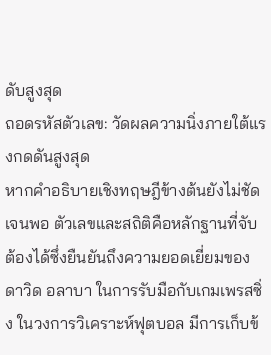ดับสูงสุด
ถอดรหัสตัวเลข: วัดผลความนิ่งภายใต้แรงกดดันสูงสุด
หากคำอธิบายเชิงทฤษฎีข้างต้นยังไม่ชัดเจนพอ ตัวเลขและสถิติคือหลักฐานที่จับต้องได้ซึ่งยืนยันถึงความยอดเยี่ยมของ ดาวิด อลาบา ในการรับมือกับเกมเพรสซิ่ง ในวงการวิเคราะห์ฟุตบอล มีการเก็บข้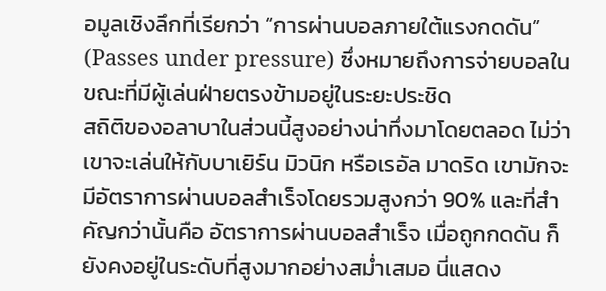อมูลเชิงลึกที่เรียกว่า “การผ่านบอลภายใต้แรงกดดัน” (Passes under pressure) ซึ่งหมายถึงการจ่ายบอลในขณะที่มีผู้เล่นฝ่ายตรงข้ามอยู่ในระยะประชิด
สถิติของอลาบาในส่วนนี้สูงอย่างน่าทึ่งมาโดยตลอด ไม่ว่าเขาจะเล่นให้กับบาเยิร์น มิวนิก หรือเรอัล มาดริด เขามักจะมีอัตราการผ่านบอลสำเร็จโดยรวมสูงกว่า 90% และที่สำคัญกว่านั้นคือ อัตราการผ่านบอลสำเร็จ เมื่อถูกกดดัน ก็ยังคงอยู่ในระดับที่สูงมากอย่างสม่ำเสมอ นี่แสดง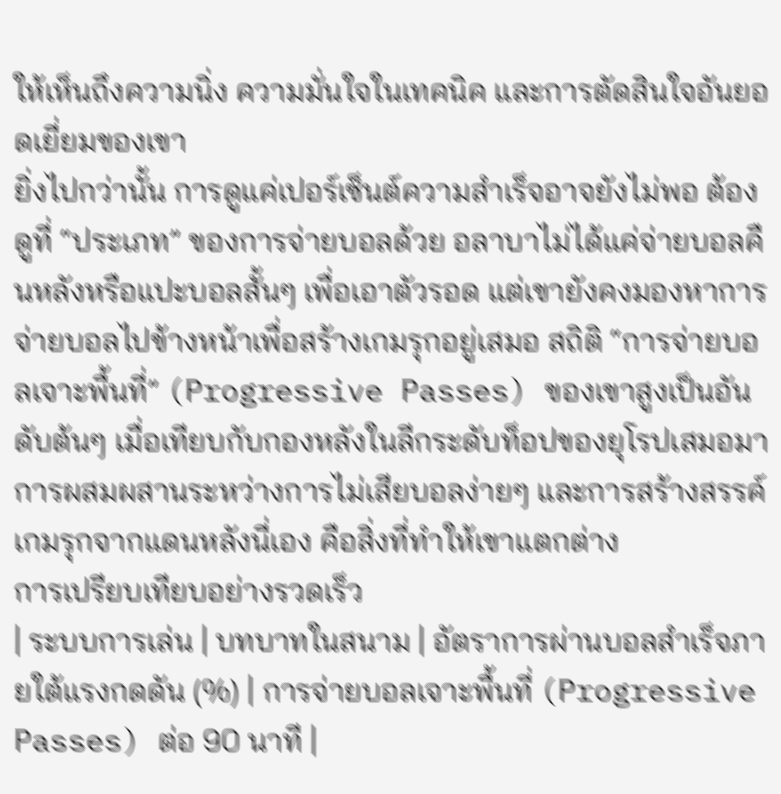ให้เห็นถึงความนิ่ง ความมั่นใจในเทคนิค และการตัดสินใจอันยอดเยี่ยมของเขา
ยิ่งไปกว่านั้น การดูแค่เปอร์เซ็นต์ความสำเร็จอาจยังไม่พอ ต้องดูที่ “ประเภท” ของการจ่ายบอลด้วย อลาบาไม่ได้แค่จ่ายบอลคืนหลังหรือแปะบอลสั้นๆ เพื่อเอาตัวรอด แต่เขายังคงมองหาการจ่ายบอลไปข้างหน้าเพื่อสร้างเกมรุกอยู่เสมอ สถิติ “การจ่ายบอลเจาะพื้นที่” (Progressive Passes) ของเขาสูงเป็นอันดับต้นๆ เมื่อเทียบกับกองหลังในลีกระดับท็อปของยุโรปเสมอมา การผสมผสานระหว่างการไม่เสียบอลง่ายๆ และการสร้างสรรค์เกมรุกจากแดนหลังนี่เอง คือสิ่งที่ทำให้เขาแตกต่าง
การเปรียบเทียบอย่างรวดเร็ว
| ระบบการเล่น | บทบาทในสนาม | อัตราการผ่านบอลสำเร็จภายใต้แรงกดดัน (%) | การจ่ายบอลเจาะพื้นที่ (Progressive Passes) ต่อ 90 นาที |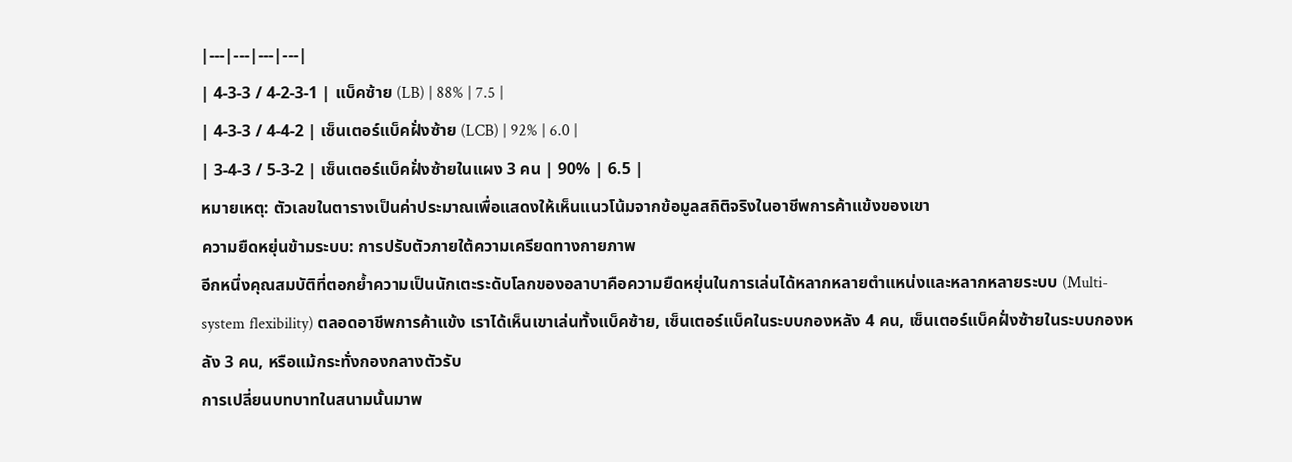|---|---|---|---|
| 4-3-3 / 4-2-3-1 | แบ็คซ้าย (LB) | 88% | 7.5 |
| 4-3-3 / 4-4-2 | เซ็นเตอร์แบ็คฝั่งซ้าย (LCB) | 92% | 6.0 |
| 3-4-3 / 5-3-2 | เซ็นเตอร์แบ็คฝั่งซ้ายในแผง 3 คน | 90% | 6.5 |
หมายเหตุ: ตัวเลขในตารางเป็นค่าประมาณเพื่อแสดงให้เห็นแนวโน้มจากข้อมูลสถิติจริงในอาชีพการค้าแข้งของเขา
ความยืดหยุ่นข้ามระบบ: การปรับตัวภายใต้ความเครียดทางกายภาพ
อีกหนึ่งคุณสมบัติที่ตอกย้ำความเป็นนักเตะระดับโลกของอลาบาคือความยืดหยุ่นในการเล่นได้หลากหลายตำแหน่งและหลากหลายระบบ (Multi-system flexibility) ตลอดอาชีพการค้าแข้ง เราได้เห็นเขาเล่นทั้งแบ็คซ้าย, เซ็นเตอร์แบ็คในระบบกองหลัง 4 คน, เซ็นเตอร์แบ็คฝั่งซ้ายในระบบกองหลัง 3 คน, หรือแม้กระทั่งกองกลางตัวรับ
การเปลี่ยนบทบาทในสนามนั้นมาพ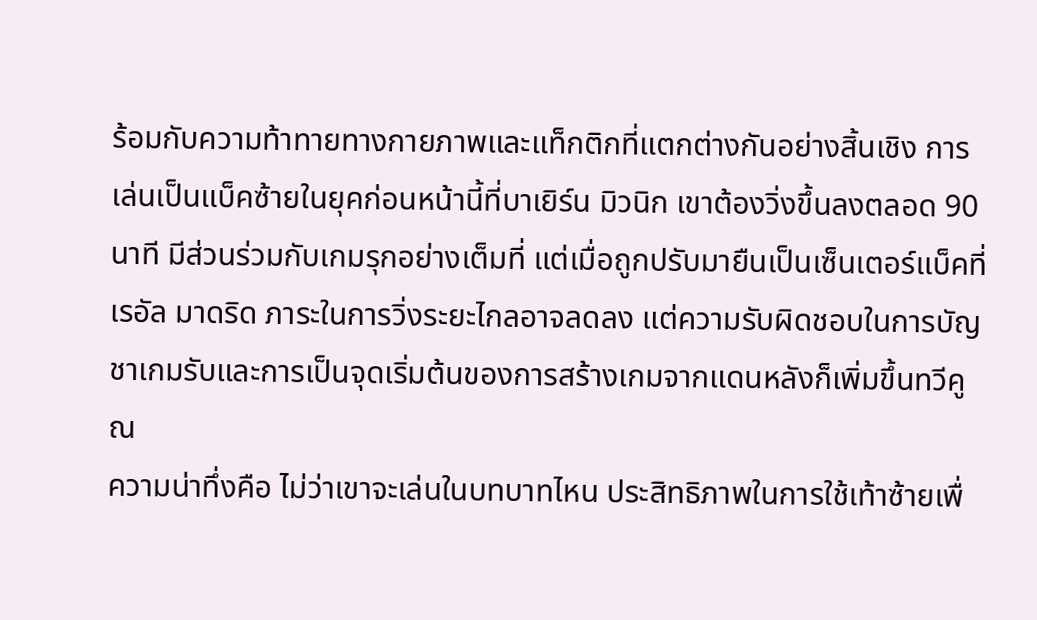ร้อมกับความท้าทายทางกายภาพและแท็กติกที่แตกต่างกันอย่างสิ้นเชิง การเล่นเป็นแบ็คซ้ายในยุคก่อนหน้านี้ที่บาเยิร์น มิวนิก เขาต้องวิ่งขึ้นลงตลอด 90 นาที มีส่วนร่วมกับเกมรุกอย่างเต็มที่ แต่เมื่อถูกปรับมายืนเป็นเซ็นเตอร์แบ็คที่เรอัล มาดริด ภาระในการวิ่งระยะไกลอาจลดลง แต่ความรับผิดชอบในการบัญชาเกมรับและการเป็นจุดเริ่มต้นของการสร้างเกมจากแดนหลังก็เพิ่มขึ้นทวีคูณ
ความน่าทึ่งคือ ไม่ว่าเขาจะเล่นในบทบาทไหน ประสิทธิภาพในการใช้เท้าซ้ายเพื่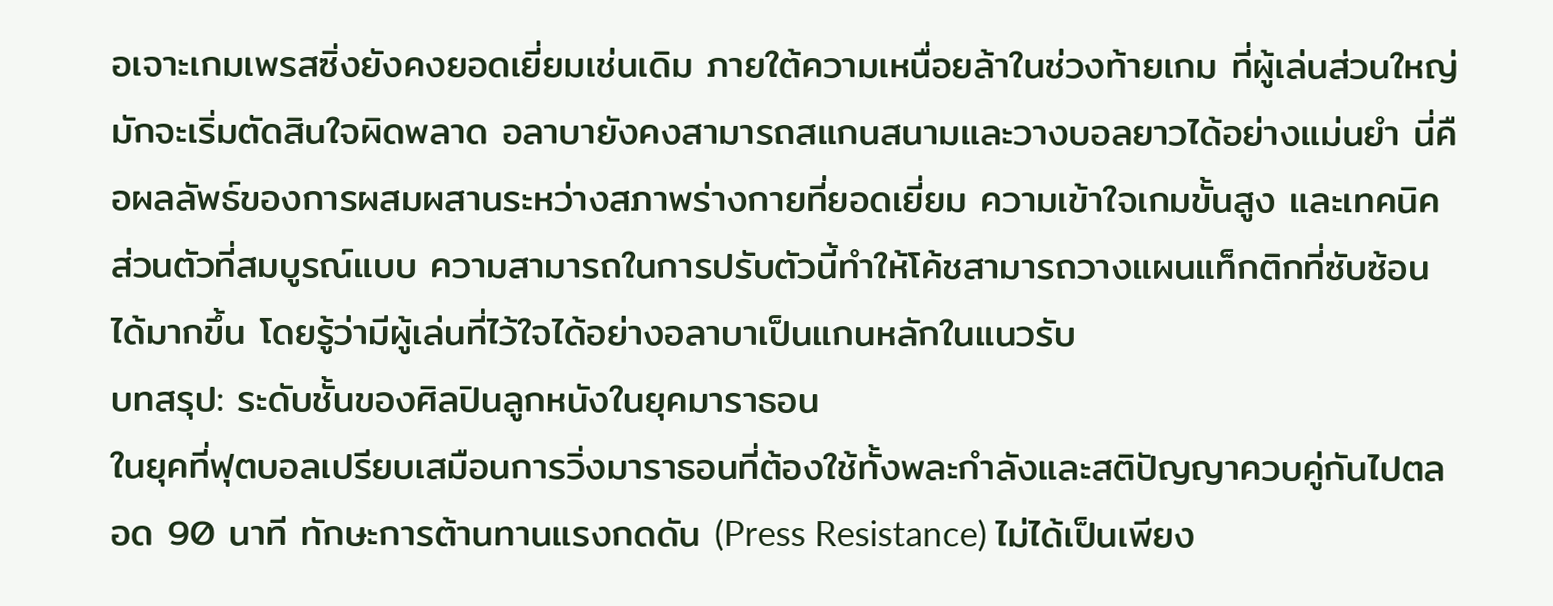อเจาะเกมเพรสซิ่งยังคงยอดเยี่ยมเช่นเดิม ภายใต้ความเหนื่อยล้าในช่วงท้ายเกม ที่ผู้เล่นส่วนใหญ่มักจะเริ่มตัดสินใจผิดพลาด อลาบายังคงสามารถสแกนสนามและวางบอลยาวได้อย่างแม่นยำ นี่คือผลลัพธ์ของการผสมผสานระหว่างสภาพร่างกายที่ยอดเยี่ยม ความเข้าใจเกมขั้นสูง และเทคนิคส่วนตัวที่สมบูรณ์แบบ ความสามารถในการปรับตัวนี้ทำให้โค้ชสามารถวางแผนแท็กติกที่ซับซ้อนได้มากขึ้น โดยรู้ว่ามีผู้เล่นที่ไว้ใจได้อย่างอลาบาเป็นแกนหลักในแนวรับ
บทสรุป: ระดับชั้นของศิลปินลูกหนังในยุคมาราธอน
ในยุคที่ฟุตบอลเปรียบเสมือนการวิ่งมาราธอนที่ต้องใช้ทั้งพละกำลังและสติปัญญาควบคู่กันไปตลอด 90 นาที ทักษะการต้านทานแรงกดดัน (Press Resistance) ไม่ได้เป็นเพียง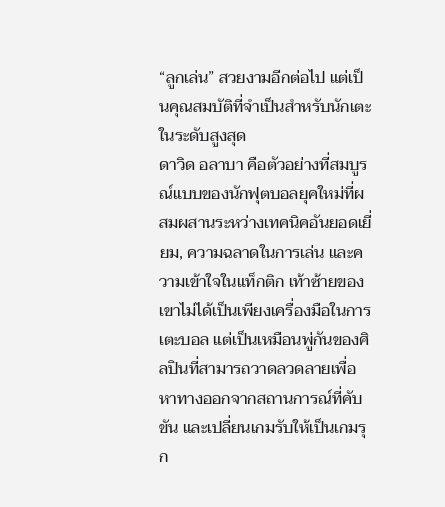“ลูกเล่น” สวยงามอีกต่อไป แต่เป็นคุณสมบัติที่จำเป็นสำหรับนักเตะในระดับสูงสุด
ดาวิด อลาบา คือตัวอย่างที่สมบูรณ์แบบของนักฟุตบอลยุคใหม่ที่ผสมผสานระหว่างเทคนิคอันยอดเยี่ยม, ความฉลาดในการเล่น และความเข้าใจในแท็กติก เท้าซ้ายของเขาไม่ได้เป็นเพียงเครื่องมือในการเตะบอล แต่เป็นเหมือนพู่กันของศิลปินที่สามารถวาดลวดลายเพื่อหาทางออกจากสถานการณ์ที่คับขัน และเปลี่ยนเกมรับให้เป็นเกมรุก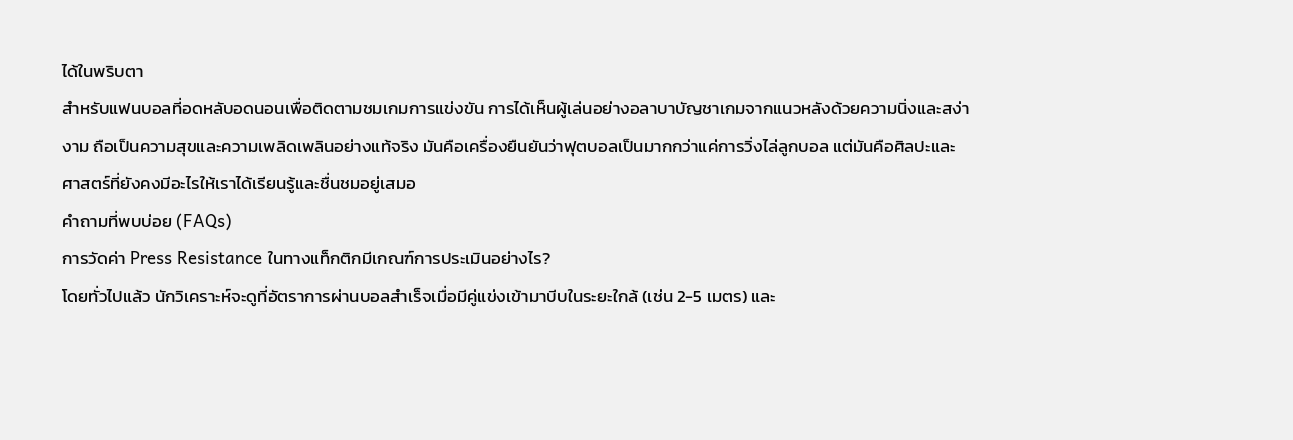ได้ในพริบตา
สำหรับแฟนบอลที่อดหลับอดนอนเพื่อติดตามชมเกมการแข่งขัน การได้เห็นผู้เล่นอย่างอลาบาบัญชาเกมจากแนวหลังด้วยความนิ่งและสง่างาม ถือเป็นความสุขและความเพลิดเพลินอย่างแท้จริง มันคือเครื่องยืนยันว่าฟุตบอลเป็นมากกว่าแค่การวิ่งไล่ลูกบอล แต่มันคือศิลปะและศาสตร์ที่ยังคงมีอะไรให้เราได้เรียนรู้และชื่นชมอยู่เสมอ
คำถามที่พบบ่อย (FAQs)
การวัดค่า Press Resistance ในทางแท็กติกมีเกณฑ์การประเมินอย่างไร?
โดยทั่วไปแล้ว นักวิเคราะห์จะดูที่อัตราการผ่านบอลสำเร็จเมื่อมีคู่แข่งเข้ามาบีบในระยะใกล้ (เช่น 2-5 เมตร) และ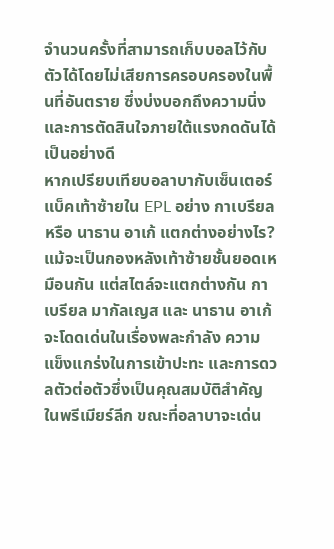จำนวนครั้งที่สามารถเก็บบอลไว้กับตัวได้โดยไม่เสียการครอบครองในพื้นที่อันตราย ซึ่งบ่งบอกถึงความนิ่งและการตัดสินใจภายใต้แรงกดดันได้เป็นอย่างดี
หากเปรียบเทียบอลาบากับเซ็นเตอร์แบ็คเท้าซ้ายใน EPL อย่าง กาเบรียล หรือ นาธาน อาเก้ แตกต่างอย่างไร?
แม้จะเป็นกองหลังเท้าซ้ายชั้นยอดเหมือนกัน แต่สไตล์จะแตกต่างกัน กาเบรียล มากัลเญส และ นาธาน อาเก้ จะโดดเด่นในเรื่องพละกำลัง ความแข็งแกร่งในการเข้าปะทะ และการดวลตัวต่อตัวซึ่งเป็นคุณสมบัติสำคัญในพรีเมียร์ลีก ขณะที่อลาบาจะเด่น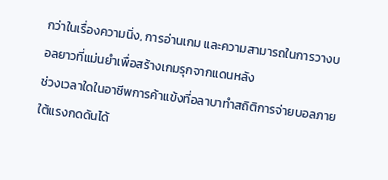กว่าในเรื่องความนิ่ง, การอ่านเกม และความสามารถในการวางบอลยาวที่แม่นยำเพื่อสร้างเกมรุกจากแดนหลัง
ช่วงเวลาใดในอาชีพการค้าแข้งที่อลาบาทำสถิติการจ่ายบอลภายใต้แรงกดดันได้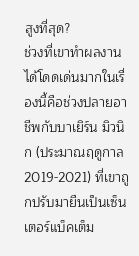สูงที่สุด?
ช่วงที่เขาทำผลงานได้โดดเด่นมากในเรื่องนี้คือช่วงปลายอาชีพกับบาเยิร์น มิวนิก (ประมาณฤดูกาล 2019-2021) ที่เขาถูกปรับมายืนเป็นเซ็นเตอร์แบ็คเต็ม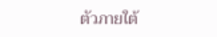ตัวภายใต้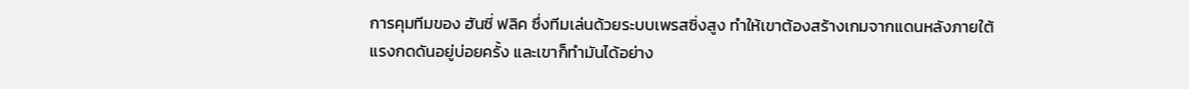การคุมทีมของ ฮันซี่ ฟลิค ซึ่งทีมเล่นด้วยระบบเพรสซิ่งสูง ทำให้เขาต้องสร้างเกมจากแดนหลังภายใต้แรงกดดันอยู่บ่อยครั้ง และเขาก็ทำมันได้อย่าง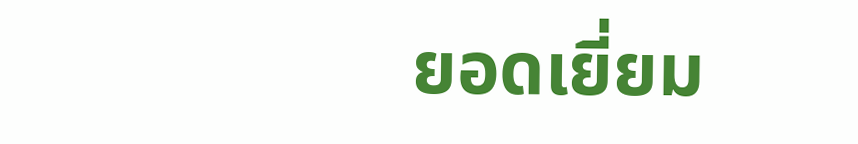ยอดเยี่ยม